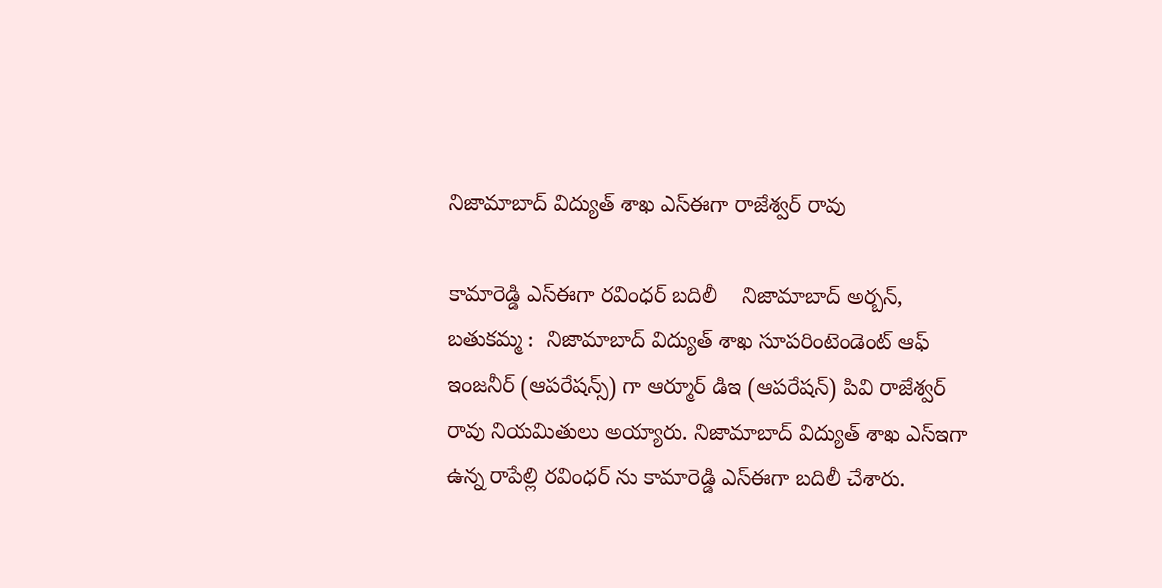నిజామాబాద్ విద్యుత్ శాఖ ఎస్ఈగా రాజేశ్వర్ రావు

కామారెడ్డి ఎస్ఈగా రవింధర్ బదిలీ    నిజామాబాద్ అర్బన్, బతుకమ్మ :  నిజామాబాద్ విద్యుత్ శాఖ సూపరింటెండెంట్ ఆఫ్ ఇంజనీర్ (ఆపరేషన్స్) గా ఆర్మూర్ డిఇ (ఆపరేషన్) పివి రాజేశ్వర్ రావు నియమితులు అయ్యారు. నిజామాబాద్ విద్యుత్ శాఖ ఎస్ఇగా ఉన్న రాపేల్లి రవింధర్ ను కామారెడ్డి ఎస్ఈగా బదిలీ చేశారు.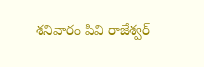శనివారం పివి రాజేశ్వర్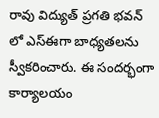రావు విద్యుత్ ప్రగతి భవన్ లో ఎస్ఈగా బాధ్యతలను స్వీకరించారు. ఈ సందర్భంగా కార్యాలయం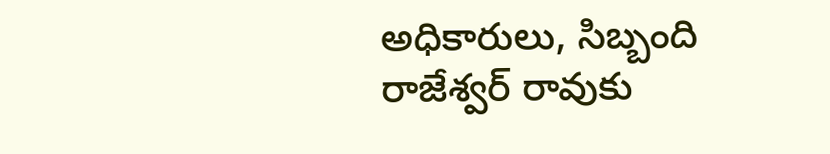అధికారులు, సిబ్బంది రాజేశ్వర్ రావుకు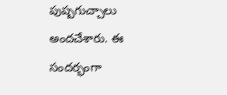పుష్పగుచ్చాలు అందచేశారు. ఈ సందర్భంగా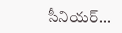సీనియర్...